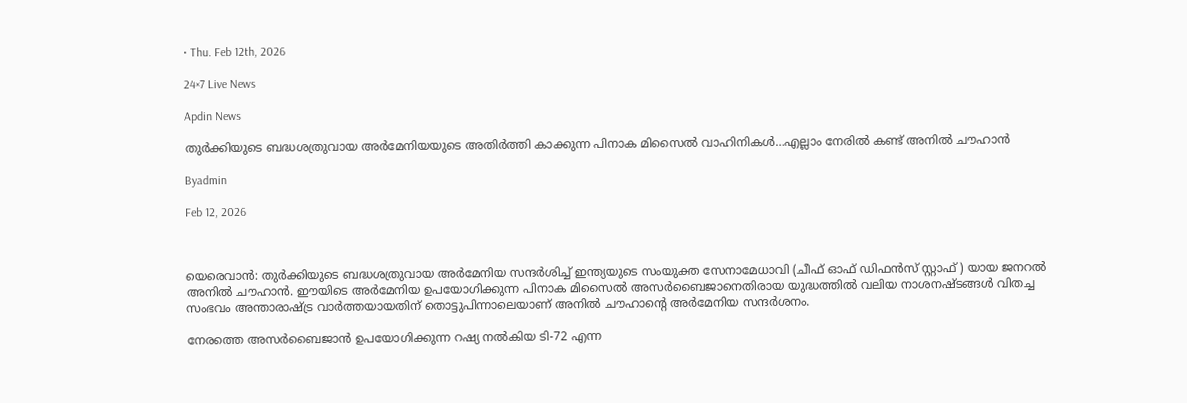• Thu. Feb 12th, 2026

24×7 Live News

Apdin News

തുര്‍ക്കിയുടെ ബദ്ധശത്രുവായ അര്‍മേനിയയുടെ അതിര്‍ത്തി കാക്കുന്ന പിനാക മിസൈല്‍ വാഹിനികള്‍…എല്ലാം നേരില്‍ കണ്ട് അനില്‍ ചൗഹാന്‍

Byadmin

Feb 12, 2026



യെരെവാന്‍: തുര്‍ക്കിയുടെ ബദ്ധശത്രുവായ അര്‍മേനിയ സന്ദര്‍ശിച്ച് ഇന്ത്യയുടെ സംയുക്ത സേനാമേധാവി (ചീഫ് ഓഫ് ഡിഫന്‍സ് സ്റ്റാഫ് ) യായ ജനറല്‍ അനില്‍ ചൗഹാന്‍. ഈയിടെ അര്‍മേനിയ ഉപയോഗിക്കുന്ന പിനാക മിസൈല്‍ അസര്‍ബൈജാനെതിരായ യുദ്ധത്തില്‍ വലിയ നാശനഷ്ടങ്ങള്‍ വിതച്ച സംഭവം അന്താരാഷ്‌ട്ര വാര്‍ത്തയായതിന് തൊട്ടുപിന്നാലെയാണ് അനില്‍ ചൗഹാന്റെ അര്‍മേനിയ സന്ദര്‍ശനം.

നേരത്തെ അസര്‍ബൈജാന്‍ ഉപയോഗിക്കുന്ന റഷ്യ നല്‍കിയ ടി-72 എന്ന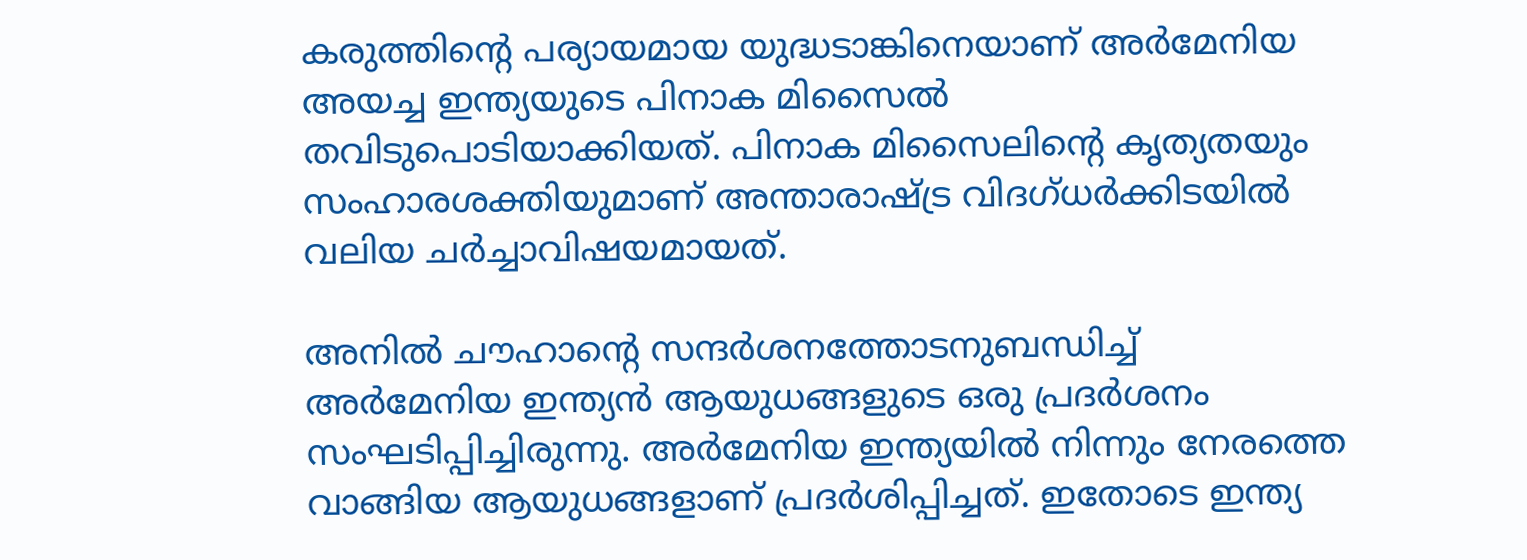കരുത്തിന്റെ പര്യായമായ യുദ്ധടാങ്കിനെയാണ് അര്‍മേനിയ അയച്ച ഇന്ത്യയുടെ പിനാക മിസൈല്‍ തവിടുപൊടിയാക്കിയത്. പിനാക മിസൈലിന്റെ കൃത്യതയും സംഹാരശക്തിയുമാണ് അന്താരാഷ്‌ട്ര വിദഗ്ധര്‍ക്കിടയില്‍ വലിയ ചര്‍ച്ചാവിഷയമായത്.

അനില്‍ ചൗഹാന്റെ സന്ദര്‍ശനത്തോടനുബന്ധിച്ച് അര്‍മേനിയ ഇന്ത്യന്‍ ആയുധങ്ങളുടെ ഒരു പ്രദര്‍ശനം സംഘടിപ്പിച്ചിരുന്നു. അര്‍മേനിയ ഇന്ത്യയില്‍ നിന്നും നേരത്തെ വാങ്ങിയ ആയുധങ്ങളാണ് പ്രദര്‍ശിപ്പിച്ചത്. ഇതോടെ ഇന്ത്യ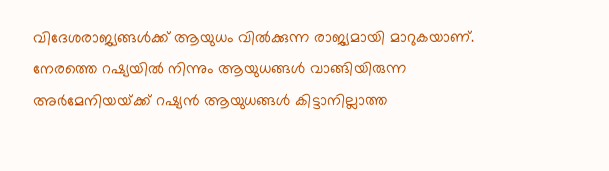വിദേശരാജ്യങ്ങള്‍ക്ക് ആയുധം വില്‍ക്കുന്ന രാജ്യമായി മാറുകയാണ്. നേരത്തെ റഷ്യയില്‍ നിന്നും ആയുധങ്ങള്‍ വാങ്ങിയിരുന്ന അര്‍മേനിയയ്‌ക്ക് റഷ്യന്‍ ആയുധങ്ങള്‍ കിട്ടാനില്ലാത്ത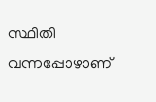സ്ഥിതി വന്നപ്പോഴാണ്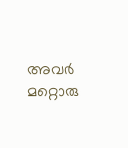അവര്‍ മറ്റൊരു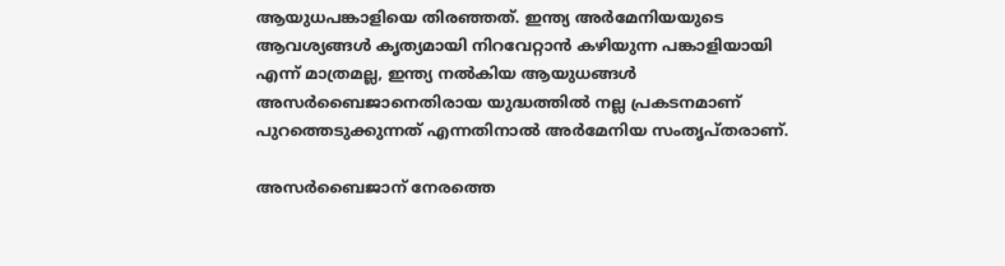ആയുധപങ്കാളിയെ തിരഞ്ഞത്. ഇന്ത്യ അര്‍മേനിയയുടെ ആവശ്യങ്ങള്‍ കൃത്യമായി നിറവേറ്റാന്‍ കഴിയുന്ന പങ്കാളിയായി എന്ന് മാത്രമല്ല, ഇന്ത്യ നല്‍കിയ ആയുധങ്ങള്‍ അസര്‍ബൈജാനെതിരായ യുദ്ധത്തില്‍ നല്ല പ്രകടനമാണ് പുറത്തെടുക്കുന്നത് എന്നതിനാല്‍ അര്‍മേനിയ സംതൃപ്തരാണ്.

അസര്‍ബൈജാന് നേരത്തെ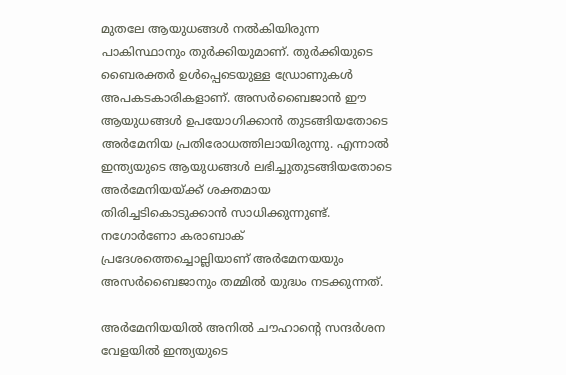മുതലേ ആയുധങ്ങള്‍ നല്‍കിയിരുന്ന പാകിസ്ഥാനും തുര്‍ക്കിയുമാണ്. തുര്‍ക്കിയുടെ ബൈരക്തര്‍ ഉള്‍പ്പെടെയുള്ള ഡ്രോണുകള്‍ അപകടകാരികളാണ്. അസര്‍ബൈജാന്‍ ഈ ആയുധങ്ങള്‍ ഉപയോഗിക്കാന്‍ തുടങ്ങിയതോടെ അര്‍മേനിയ പ്രതിരോധത്തിലായിരുന്നു. എന്നാല്‍ ഇന്ത്യയുടെ ആയുധങ്ങള്‍ ലഭിച്ചുതുടങ്ങിയതോടെ അര്‍മേനിയയ്‌ക്ക് ശക്തമായ തിരിച്ചടികൊടുക്കാന്‍ സാധിക്കുന്നുണ്ട്. നഗോര്‍ണോ കരാബാക് പ്രദേശത്തെച്ചൊല്ലിയാണ് അര്‍മേനയയും അസര്‍ബൈജാനും തമ്മില്‍ യുദ്ധം നടക്കുന്നത്.

അര്‍മേനിയയില്‍ അനില്‍ ചൗഹാന്റെ സന്ദര്‍ശന വേളയില്‍ ഇന്ത്യയുടെ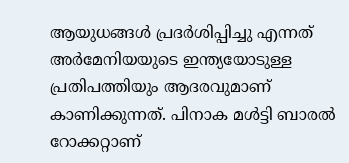ആയുധങ്ങള്‍ പ്രദര്‍ശിപ്പിച്ചു എന്നത് അര്‍മേനിയയുടെ ഇന്ത്യയോടുള്ള പ്രതിപത്തിയും ആദരവുമാണ് കാണിക്കുന്നത്. പിനാക മള്‍ട്ടി ബാരല്‍ റോക്കറ്റാണ്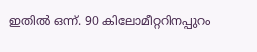ഇതില്‍ ഒന്ന്. 90 കിലോമീറ്ററിനപ്പുറം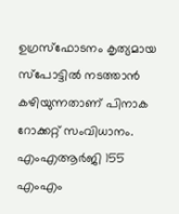ഉഗ്രസ്ഫോടനം കൃത്യമായ സ്പോട്ടില്‍ നടത്താന്‍ കഴിയുന്നതാണ് പിനാക റോക്കറ്റ് സംവിധാനം. എംഎആര്‍ജി 155 എംഎം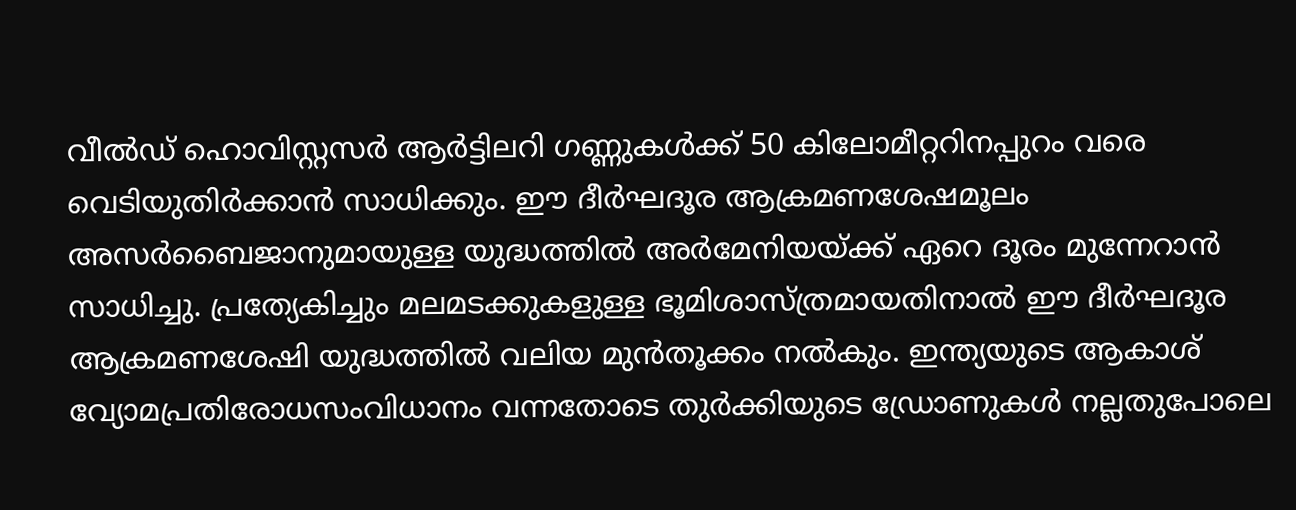വീല്‍ഡ് ഹൊവിസ്റ്റസര്‍ ആര്‍ട്ടിലറി ഗണ്ണുകള്‍ക്ക് 50 കിലോമീറ്ററിനപ്പുറം വരെ വെടിയുതിര്‍ക്കാന്‍ സാധിക്കും. ഈ ദീര്‍ഘദൂര ആക്രമണശേഷമൂലം അസര്‍ബൈജാനുമായുള്ള യുദ്ധത്തില്‍ അര്‍മേനിയയ്‌ക്ക് ഏറെ ദൂരം മുന്നേറാന്‍ സാധിച്ചു. പ്രത്യേകിച്ചും മലമടക്കുകളുള്ള ഭൂമിശാസ്ത്രമായതിനാല്‍ ഈ ദീര്‍ഘദൂര ആക്രമണശേഷി യുദ്ധത്തില്‍ വലിയ മുന്‍തൂക്കം നല്‍കും. ഇന്ത്യയുടെ ആകാശ് വ്യോമപ്രതിരോധസംവിധാനം വന്നതോടെ തുര്‍ക്കിയുടെ ഡ്രോണുകള്‍ നല്ലതുപോലെ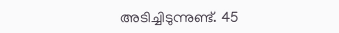അടിച്ചിടുന്നുണ്ട്. 45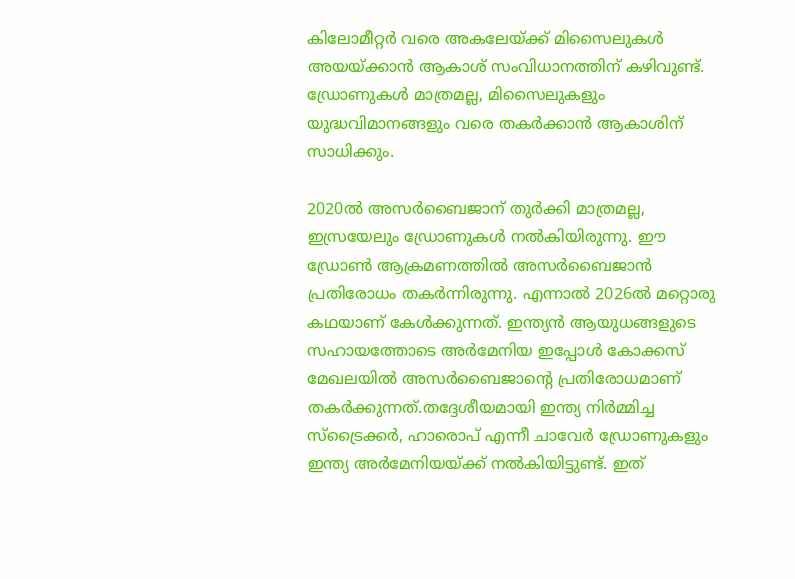കിലോമീറ്റര്‍ വരെ അകലേയ്‌ക്ക് മിസൈലുകള്‍ അയയ്‌ക്കാന്‍ ആകാശ് സംവിധാനത്തിന് കഴിവുണ്ട്. ഡ്രോണുകള്‍ മാത്രമല്ല, മിസൈലുകളും യുദ്ധവിമാനങ്ങളും വരെ തകര്‍ക്കാന്‍ ആകാശിന് സാധിക്കും.

2020ല്‍ അസര്‍ബൈജാന് തുര്‍ക്കി മാത്രമല്ല, ഇസ്രയേലും ഡ്രോണുകള്‍ നല്‍കിയിരുന്നു. ഈ ഡ്രോണ്‍ ആക്രമണത്തില്‍ അസര്‍ബൈജാന്‍ പ്രതിരോധം തകര്‍ന്നിരുന്നു. എന്നാല്‍ 2026ല്‍ മറ്റൊരു കഥയാണ് കേള്‍ക്കുന്നത്. ഇന്ത്യന്‍ ആയുധങ്ങളുടെ സഹായത്തോടെ അര്‍മേനിയ ഇപ്പോള്‍ കോക്കസ് മേഖലയില്‍ അസര്‍ബൈജാന്റെ പ്രതിരോധമാണ് തകര്‍ക്കുന്നത്.തദ്ദേശീയമായി ഇന്ത്യ നിര്‍മ്മിച്ച സ്ട്രൈക്കര്‍, ഹാരൊപ് എന്നീ ചാവേര്‍ ഡ്രോണുകളും ഇന്ത്യ അര്‍മേനിയയ്‌ക്ക് നല്‍കിയിട്ടുണ്ട്. ഇത്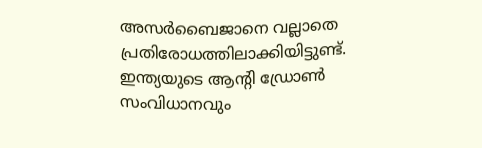അസര്‍ബൈജാനെ വല്ലാതെ പ്രതിരോധത്തിലാക്കിയിട്ടുണ്ട്. ഇന്ത്യയുടെ ആന്‍റി ഡ്രോണ്‍ സംവിധാനവും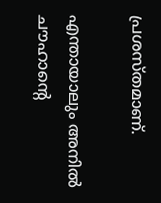പ്രശസ്തമാണ്.

എന്തായാലും അനില്‍ ചൗഹാന്റെ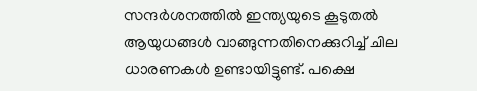സന്ദര്‍ശനത്തില്‍ ഇന്ത്യയുടെ കൂടുതല്‍ ആയുധങ്ങള്‍ വാങ്ങുന്നതിനെക്കുറിച്ച് ചില ധാരണകള്‍ ഉണ്ടായിട്ടുണ്ട്. പക്ഷെ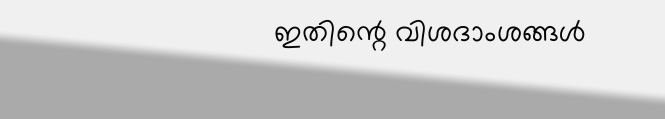ഇതിന്റെ വിശദാംശങ്ങള്‍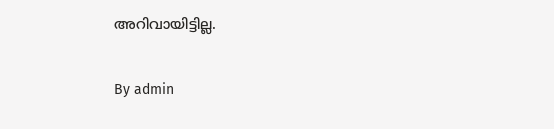അറിവായിട്ടില്ല.

By admin